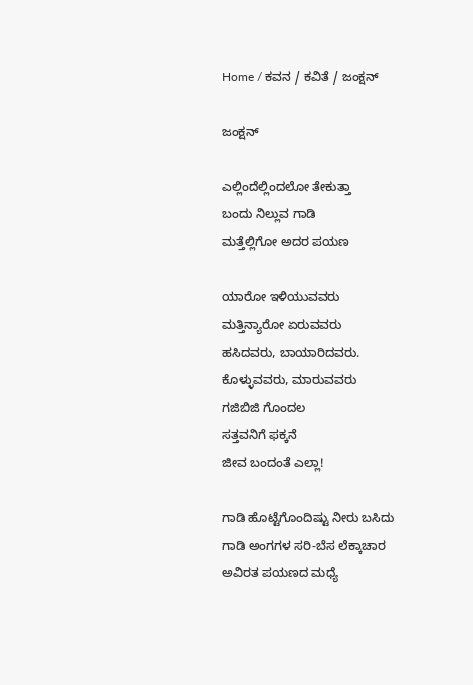Home / ಕವನ / ಕವಿತೆ / ಜಂಕ್ಷನ್

ಜಂಕ್ಷನ್

ಎಲ್ಲಿಂದೆಲ್ಲಿಂದಲೋ ತೇಕುತ್ತಾ
ಬಂದು ನಿಲ್ಲುವ ಗಾಡಿ
ಮತ್ತೆಲ್ಲಿಗೋ ಅದರ ಪಯಣ

ಯಾರೋ ಇಳಿಯುವವರು
ಮತ್ತಿನ್ಯಾರೋ ಏರುವವರು
ಹಸಿದವರು, ಬಾಯಾರಿದವರು.
ಕೊಳ್ಳುವವರು, ಮಾರುವವರು
ಗಜಿಬಿಜಿ ಗೊಂದಲ
ಸತ್ತವನಿಗೆ ಫಕ್ಕನೆ
ಜೀವ ಬಂದಂತೆ ಎಲ್ಲಾ!

ಗಾಡಿ ಹೊಟ್ಟೆಗೊಂದಿಷ್ಟು ನೀರು ಬಸಿದು
ಗಾಡಿ ಅಂಗಗಳ ಸರಿ-ಬೆಸ ಲೆಕ್ಕಾಚಾರ
ಅವಿರತ ಪಯಣದ ಮಧ್ಯೆ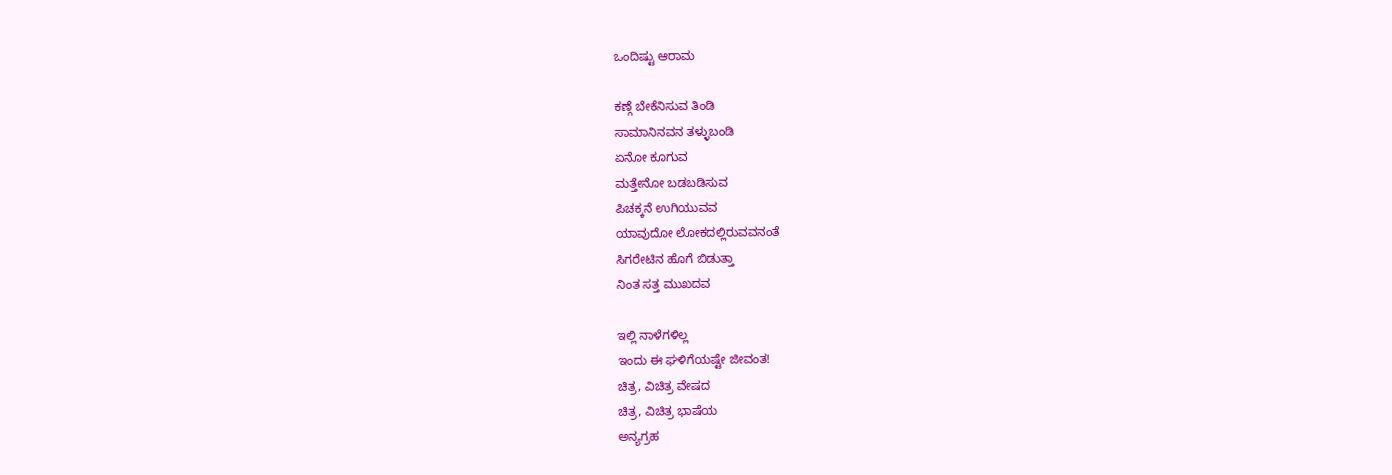ಒಂದಿಷ್ಟು ಆರಾಮ

ಕಣ್ಗೆ ಬೇಕೆನಿಸುವ ತಿಂಡಿ
ಸಾಮಾನಿನವನ ತಳ್ಳುಬಂಡಿ
ಏನೋ ಕೂಗುವ
ಮತ್ತೇನೋ ಬಡಬಡಿಸುವ
ಪಿಚಕ್ಕನೆ ಉಗಿಯುವವ
ಯಾವುದೋ ಲೋಕದಲ್ಲಿರುವವನಂತೆ
ಸಿಗರೇಟಿನ ಹೊಗೆ ಬಿಡುತ್ತಾ
ನಿಂತ ಸತ್ತ ಮುಖದವ

ಇಲ್ಲಿ ನಾಳೆಗಳಿಲ್ಲ
ಇಂದು ಈ ಘಳಿಗೆಯಷ್ಟೇ ಜೀವಂತ!
ಚಿತ್ರ, ವಿಚಿತ್ರ ವೇಷದ
ಚಿತ್ರ, ವಿಚಿತ್ರ ಭಾಷೆಯ
ಅನ್ಯಗ್ರಹ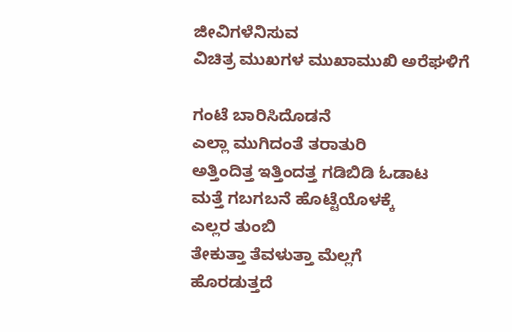ಜೀವಿಗಳೆನಿಸುವ
ವಿಚಿತ್ರ ಮುಖಗಳ ಮುಖಾಮುಖಿ ಅರೆಘಳಿಗೆ

ಗಂಟೆ ಬಾರಿಸಿದೊಡನೆ
ಎಲ್ಲಾ ಮುಗಿದಂತೆ ತರಾತುರಿ
ಅತ್ತಿಂದಿತ್ತ ಇತ್ತಿಂದತ್ತ ಗಡಿಬಿಡಿ ಓಡಾಟ
ಮತ್ತೆ ಗಬಗಬನೆ ಹೊಟ್ಟೆಯೊಳಕ್ಕೆ
ಎಲ್ಲರ ತುಂಬಿ
ತೇಕುತ್ತಾ ತೆವಳುತ್ತಾ ಮೆಲ್ಲಗೆ
ಹೊರಡುತ್ತದೆ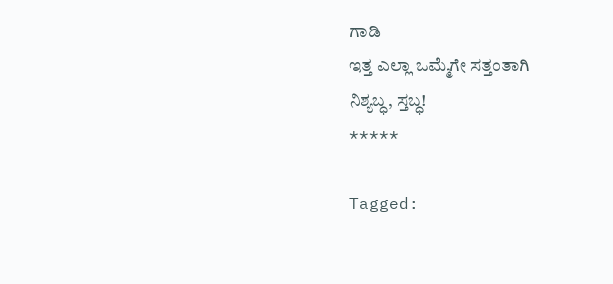ಗಾಡಿ
ಇತ್ತ ಎಲ್ಲಾ ಒಮ್ಮೆಗೇ ಸತ್ತಂತಾಗಿ
ನಿಶ್ಯಬ್ಧ, ಸ್ತಬ್ಧ!
*****

Tagged: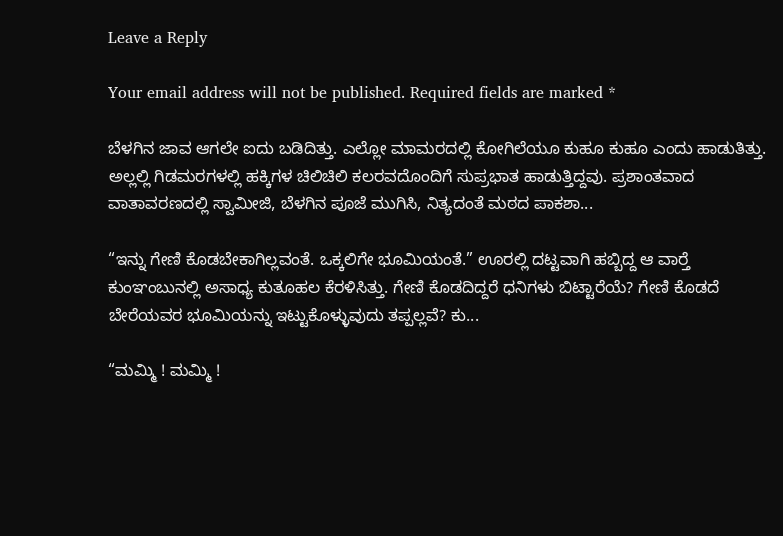Leave a Reply

Your email address will not be published. Required fields are marked *

ಬೆಳಗಿನ ಜಾವ ಆಗಲೇ ಐದು ಬಡಿದಿತ್ತು. ಎಲ್ಲೋ ಮಾಮರದಲ್ಲಿ ಕೋಗಿಲೆಯೂ ಕುಹೂ ಕುಹೂ ಎಂದು ಹಾಡುತಿತ್ತು. ಅಲ್ಲಲ್ಲಿ ಗಿಡಮರಗಳಲ್ಲಿ ಹಕ್ಕಿಗಳ ಚಿಲಿಚಿಲಿ ಕಲರವದೊಂದಿಗೆ ಸುಪ್ರಭಾತ ಹಾಡುತ್ತಿದ್ದವು. ಪ್ರಶಾಂತವಾದ ವಾತಾವರಣದಲ್ಲಿ ಸ್ವಾಮೀಜಿ, ಬೆಳಗಿನ ಪೂಜೆ ಮುಗಿಸಿ, ನಿತ್ಯದಂತೆ ಮಠದ ಪಾಕಶಾ...

“ಇನ್ನು ಗೇಣಿ ಕೊಡಬೇಕಾಗಿಲ್ಲವಂತೆ. ಒಕ್ಕಲಿಗೇ ಭೂಮಿಯಂತೆ.” ಊರಲ್ಲಿ ದಟ್ಟವಾಗಿ ಹಬ್ಬಿದ್ದ ಆ ವಾರ್‍ತೆ ಕುಂಞಂಬುನಲ್ಲಿ ಅಸಾಧ್ಯ ಕುತೂಹಲ ಕೆರಳಿಸಿತ್ತು. ಗೇಣಿ ಕೊಡದಿದ್ದರೆ ಧನಿಗಳು ಬಿಟ್ಟಾರೆಯೆ? ಗೇಣಿ ಕೊಡದೆ ಬೇರೆಯವರ ಭೂಮಿಯನ್ನು ಇಟ್ಟುಕೊಳ್ಳುವುದು ತಪ್ಪಲ್ಲವೆ? ಕು...

“ಮಮ್ಮಿ ! ಮಮ್ಮಿ !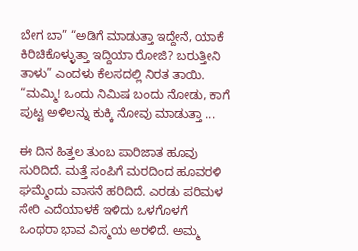ಬೇಗ ಬಾ” “ಅಡಿಗೆ ಮಾಡುತ್ತಾ ಇದ್ದೇನೆ, ಯಾಕೆ ಕಿರಿಚಿಕೊಳ್ಳುತ್ತಾ ಇದ್ದಿಯಾ ರೋಜಿ? ಬರುತ್ತೀನಿ ತಾಳು” ಎಂದಳು ಕೆಲಸದಲ್ಲಿ ನಿರತ ತಾಯಿ. “ಮಮ್ಮಿ! ಒಂದು ನಿಮಿಷ ಬಂದು ನೋಡು, ಕಾಗೆ ಪುಟ್ಟ ಅಳಿಲನ್ನು ಕುಕ್ಕಿ ನೋವು ಮಾಡುತ್ತಾ ...

ಈ ದಿನ ಹಿತ್ತಲ ತುಂಬ ಪಾರಿಜಾತ ಹೂವು ಸುರಿದಿದೆ. ಮತ್ತೆ ಸಂಪಿಗೆ ಮರದಿಂದ ಹೂವರಳಿ ಘಮ್ಮೆಂದು ವಾಸನೆ ಹರಿದಿದೆ. ಎರಡು ಪರಿಮಳ ಸೇರಿ ಎದೆಯಾಳಕೆ ಇಳಿದು ಒಳಗೊಳಗೆ ಒಂಥರಾ ಭಾವ ವಿಸ್ಮಯ ಅರಳಿದೆ. ಅಮ್ಮ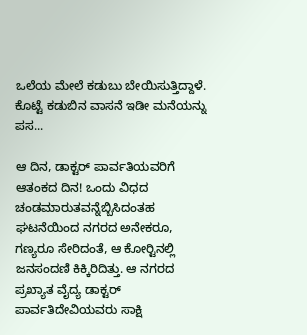ಒಲೆಯ ಮೇಲೆ ಕಡುಬು ಬೇಯಿಸುತ್ತಿದ್ದಾಳೆ. ಕೊಟ್ಟೆ ಕಡುಬಿನ ವಾಸನೆ ಇಡೀ ಮನೆಯನ್ನು ಪಸ...

ಆ ದಿನ, ಡಾಕ್ಟರ್ ಪಾರ್ವತಿಯವರಿಗೆ ಆತಂಕದ ದಿನ! ಒಂದು ವಿಧದ ಚಂಡಮಾರುತವನ್ನೆಬ್ಬಿಸಿದಂತಹ ಘಟನೆಯಿಂದ ನಗರದ ಅನೇಕರೂ, ಗಣ್ಯರೂ ಸೇರಿದಂತೆ, ಆ ಕೋರ್‍ಟಿನಲ್ಲಿ ಜನಸಂದಣಿ ಕಿಕ್ಕಿರಿದಿತ್ತು. ಆ ನಗರದ ಪ್ರಖ್ಯಾತ ವೈದ್ಯ ಡಾಕ್ಟರ್ ಪಾರ್ವತಿದೇವಿಯವರು ಸಾಕ್ಷಿ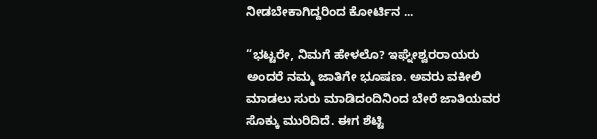ನೀಡಬೇಕಾಗಿದ್ದರಿಂದ ಕೋರ್ಟಿನ ...

“ಭಟ್ಟರೇ, ನಿಮಗೆ ಹೇಳಲೊ? ಇಘ್ನೇಶ್ವರರಾಯರು ಅಂದರೆ ನಮ್ಮ ಜಾತಿಗೇ ಭೂಷಣ. ಅವರು ವಕೀಲಿ ಮಾಡಲು ಸುರು ಮಾಡಿದಂದಿನಿಂದ ಬೇರೆ ಜಾತಿಯವರ ಸೊಕ್ಕು ಮುರಿದಿದೆ. ಈಗ ಶೆಟ್ಟಿ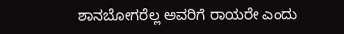ಶಾನಬೋಗರೆಲ್ಲ ಅವರಿಗೆ ರಾಯರೇ ಎಂದು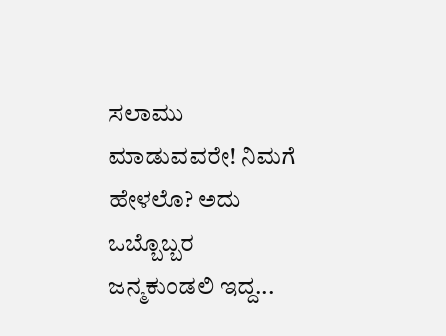ಸಲಾಮು ಮಾಡುವವರೇ! ನಿಮಗೆ ಹೇಳಲೊ? ಅದು ಒಬ್ಬೊಬ್ಬರ ಜನ್ಮಕುಂಡಲಿ ಇದ್ದ...